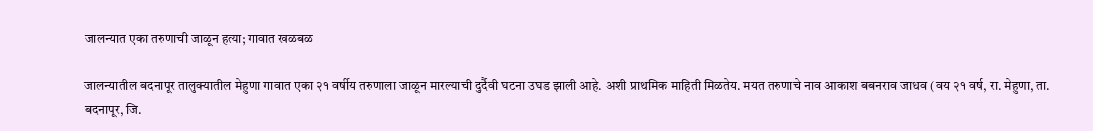जालन्यात एका तरुणाची जाळून हत्या; गावात खळबळ

जालन्यातील बदनापूर तालुक्यातील मेहुणा गावात एका २१ वर्षीय तरुणाला जाळून मारल्याची दुर्दैवी घटना उघड झाली आहे. अशी प्राथमिक माहिती मिळतेय. मयत तरुणाचे नाव आकाश बबनराव जाधव (वय २१ वर्ष, रा. मेहुणा, ता. बदनापूर, जि.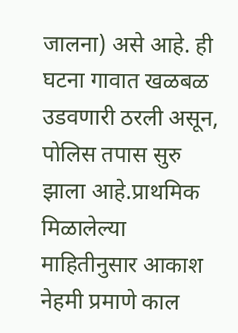जालना) असे आहे. ही घटना गावात खळबळ उडवणारी ठरली असून, पोलिस तपास सुरु झाला आहे.प्राथमिक मिळालेल्या माहितीनुसार आकाश नेहमी प्रमाणे काल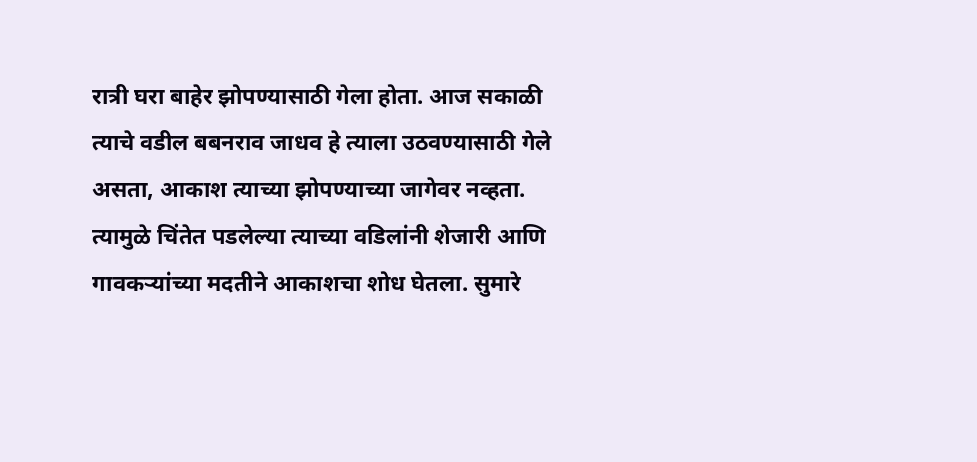रात्री घरा बाहेर झोपण्यासाठी गेला होता. आज सकाळी त्याचे वडील बबनराव जाधव हे त्याला उठवण्यासाठी गेले असता, आकाश त्याच्या झोपण्याच्या जागेवर नव्हता. त्यामुळे चिंतेत पडलेल्या त्याच्या वडिलांनी शेजारी आणि गावकऱ्यांच्या मदतीने आकाशचा शोध घेतला. सुमारे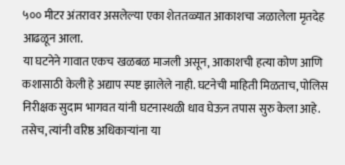५०० मीटर अंतरावर असलेल्या एका शेततळ्यात आकाशचा जळालेला मृतदेह आढळून आला.
या घटनेने गावात एकच खळबळ माजली असून, आकाशची हत्या कोण आणि कशासाठी केली हे अद्याप स्पष्ट झालेले नाही. घटनेची माहिती मिळताच, पोलिस निरीक्षक सुदाम भागवत यांनी घटनास्थळी धाव घेऊन तपास सुरु केला आहे. तसेच, त्यांनी वरिष्ठ अधिकाऱ्यांना या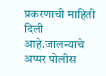प्रकरणाची माहिती दिली आहे.जालन्याचे अप्पर पोलीस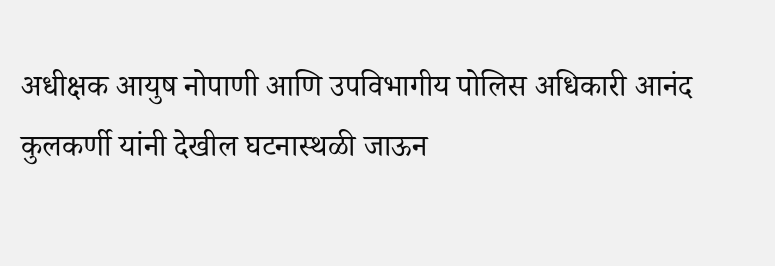अधीक्षक आयुष नोपाणी आणि उपविभागीय पोलिस अधिकारी आनंद कुलकर्णी यांनी देखील घटनास्थळी जाऊन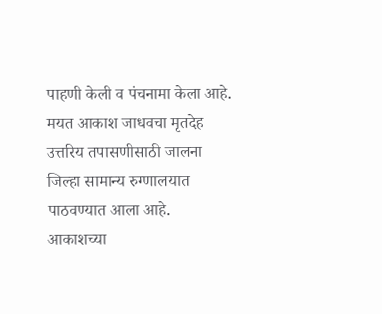पाहणी केली व पंचनामा केला आहे. मयत आकाश जाधवचा मृतदेह उत्तरिय तपासणीसाठी जालना जिल्हा सामान्य रुग्णालयात पाठवण्यात आला आहे.
आकाशच्या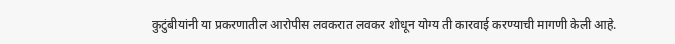कुटुंबीयांनी या प्रकरणातील आरोपीस लवकरात लवकर शोधून योग्य ती कारवाई करण्याची मागणी केली आहे.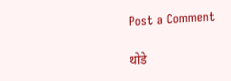Post a Comment

थोडे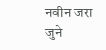नवीन जरा जुने